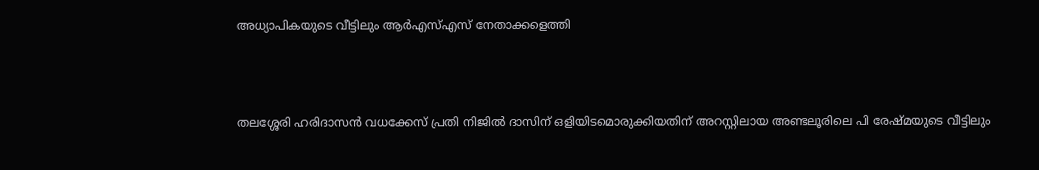അധ്യാപികയുടെ വീട്ടിലും ആർഎസ്എസ് നേതാക്കളെത്തി



തലശ്ശേരി ഹരിദാസൻ വധക്കേസ് പ്രതി നിജിൽ ദാസിന് ഒളിയിടമൊരുക്കിയതിന് അറസ്റ്റിലായ അണ്ടലൂരിലെ പി രേഷ്മയുടെ വീട്ടിലും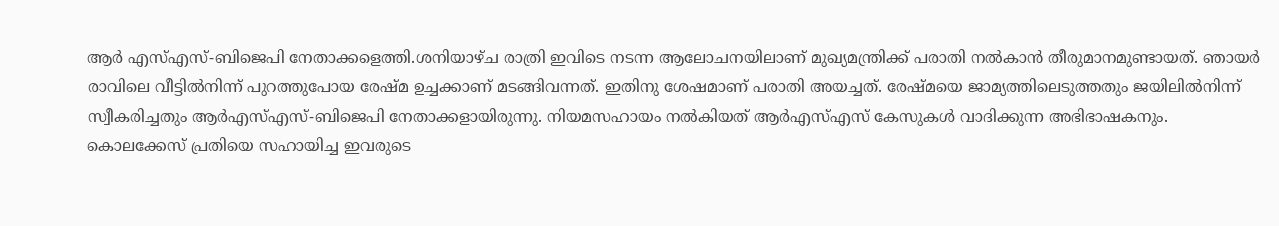ആർ എസ്എസ്-ബിജെപി നേതാക്കളെത്തി.ശനിയാഴ്ച രാത്രി ഇവിടെ നടന്ന ആലോചനയിലാണ് മുഖ്യമന്ത്രിക്ക് പരാതി നൽകാൻ തീരുമാനമുണ്ടായത്. ഞായർ രാവിലെ വീട്ടിൽനിന്ന് പുറത്തുപോയ രേഷ്മ ഉച്ചക്കാണ് മടങ്ങിവന്നത്. ഇതിനു ശേഷമാണ് പരാതി അയച്ചത്. രേഷ്മയെ ജാമ്യത്തിലെടുത്തതും ജയിലിൽനിന്ന് സ്വീകരിച്ചതും ആർഎസ്എസ്-ബിജെപി നേതാക്കളായിരുന്നു. നിയമസഹായം നൽകിയത് ആർഎസ്എസ് കേസുകൾ വാദിക്കുന്ന അഭിഭാഷകനും. കൊലക്കേസ് പ്രതിയെ സഹായിച്ച ഇവരുടെ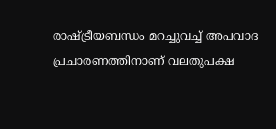രാഷ്ട്രീയബന്ധം മറച്ചുവച്ച് അപവാദ പ്രചാരണത്തിനാണ് വലതുപക്ഷ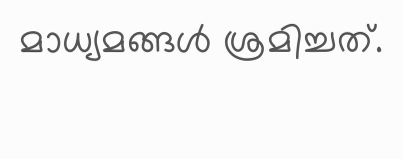മാധ്യമങ്ങൾ ശ്രമിച്ചത്.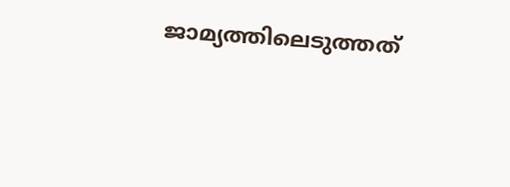ജാമ്യത്തിലെടുത്തത്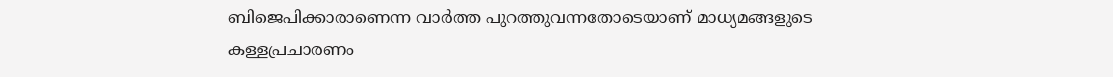ബിജെപിക്കാരാണെന്ന വാർത്ത പുറത്തുവന്നതോടെയാണ് മാധ്യമങ്ങളുടെ കള്ളപ്രചാരണം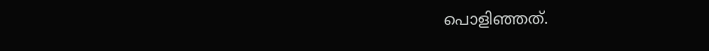പൊളിഞ്ഞത്.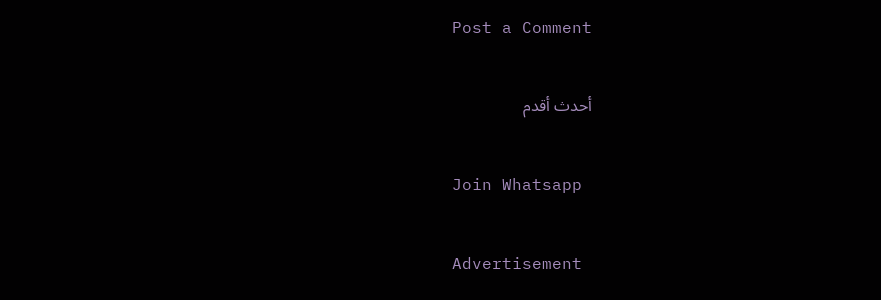Post a Comment

أحدث أقدم

Join Whatsapp

Advertisement